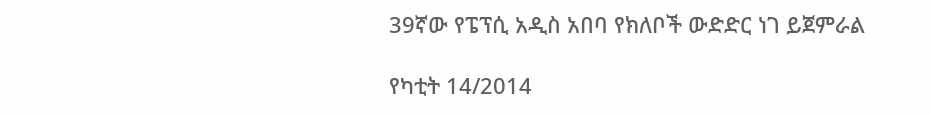39ኛው የፔፕሲ አዲስ አበባ የክለቦች ውድድር ነገ ይጀምራል

የካቲት 14/2014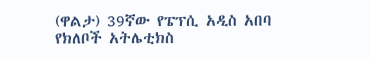(ዋልታ) 39ኛው የፔፕሲ አዲስ አበባ የክለቦች አትሌቲክስ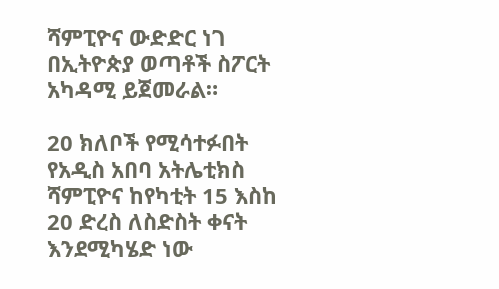ሻምፒዮና ውድድር ነገ በኢትዮጵያ ወጣቶች ስፖርት አካዳሚ ይጀመራል።

20 ክለቦች የሚሳተፉበት የአዲስ አበባ አትሌቲክስ ሻምፒዮና ከየካቲት 15 እስከ 20 ድረስ ለስድስት ቀናት እንደሚካሄድ ነው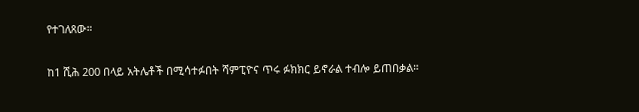የተገለጸው።

ከ1 ሺሕ 200 በላይ አትሌቶች በሚሳተፉበት ሻምፒዮና ጥሩ ፉክክር ይኖራል ተብሎ ይጠበቃል።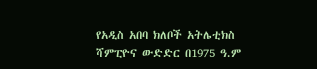የአዲስ አበባ ክለቦች አትሌቲክስ ሻምፒዮና ውድድር በ1975 ዓ.ም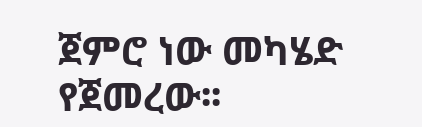ጀምሮ ነው መካሄድ የጀመረው፡፡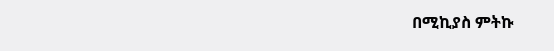በሚኪያስ ምትኩ